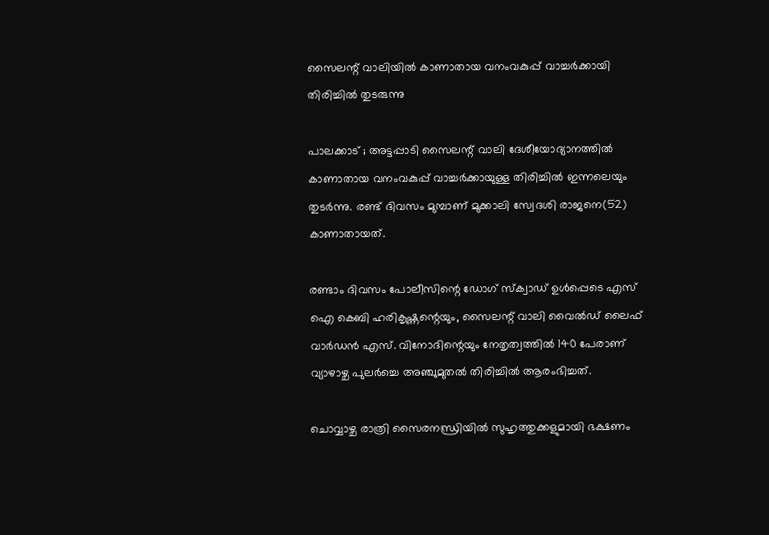സൈലന്റ് വാലിയില്‍ കാണാതായ വനംവകുപ്പ് വാച്ചര്‍ക്കായി തിരിച്ചില്‍ തുടരുന്നു

പാലക്കാട് ; അട്ടപ്പാടി സൈലന്റ് വാലി ദേശീയോദ്യാനത്തില്‍ കാണാതായ വനംവകുപ്പ് വാച്ചര്‍ക്കായുള്ള തിരിച്ചില്‍ ഇന്നലെയും തുടര്‍ന്നു. രണ്ട് ദിവസം മുമ്പാണ് മുക്കാലി സ്വേദശി രാജനെ(52) കാണാതായത്.

രണ്ടാം ദിവസം പോലീസിന്റെ ഡോഗ് സ്‌ക്വാഡ് ഉള്‍പ്പെടെ എസ് ഐ കെബി ഹരികൃഷ്ണന്റെയും, സൈലന്റ് വാലി വൈല്‍ഡ് ലൈഫ് വാര്‍ഡന്‍ എസ്. വിനോദിന്റെയും നേതൃത്വത്തില്‍ 140 പേരാണ് വ്യാഴാഴ്ച പുലര്‍ച്ചെ അഞ്ചുമുതല്‍ തിരിച്ചില്‍ ആരംഭിച്ചത്.

ചൊവ്വാഴ്ച രാത്രി സൈരനന്ധ്രിയില്‍ സുഹൃത്തുക്കളുമായി ഭക്ഷണം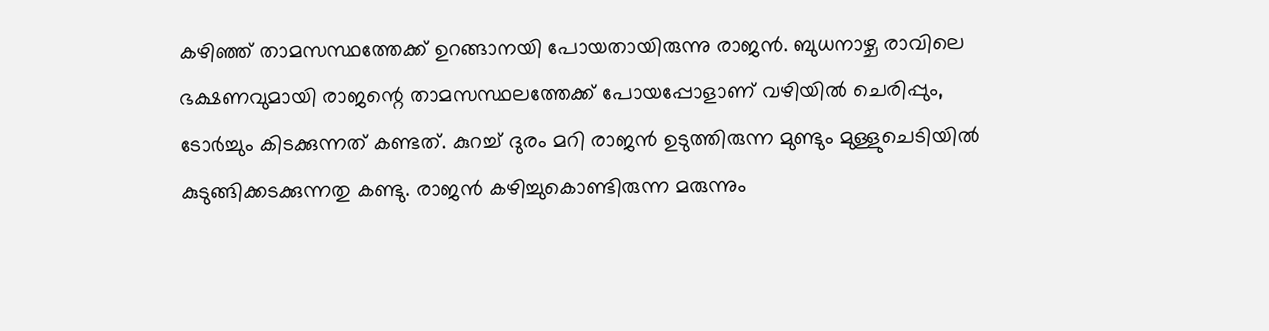കഴിഞ്ഞ് താമസസ്ഥത്തേക്ക് ഉറങ്ങാനയി പോയതായിരുന്നു രാജന്‍. ബുധനാഴ്ച രാവിലെ ഭക്ഷണവുമായി രാജന്റെ താമസസ്ഥലത്തേക്ക് പോയപ്പോളാണ് വഴിയില്‍ ചെരിപ്പും, ടോര്‍ച്ചും കിടക്കുന്നത് കണ്ടത്. കുറച്ച് ദുരം മറി രാജന്‍ ഉടുത്തിരുന്ന മുണ്ടും മുള്ളുചെടിയില്‍ കുടുങ്ങിക്കടക്കുന്നതു കണ്ടു. രാജന്‍ കഴിച്ചുകൊണ്ടിരുന്ന മരുന്നും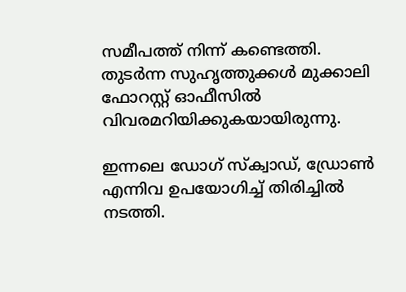സമീപത്ത് നിന്ന് കണ്ടെത്തി. തുടര്‍ന്ന സുഹൃത്തുക്കള്‍ മുക്കാലി ഫോറസ്റ്റ് ഓഫീസില്‍ വിവരമറിയിക്കുകയായിരുന്നു.

ഇന്നലെ ഡോഗ് സ്‌ക്വാഡ്, ഡ്രോണ്‍ എന്നിവ ഉപയോഗിച്ച് തിരിച്ചില്‍ നടത്തി.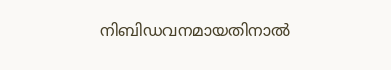നിബിഡവനമായതിനാല്‍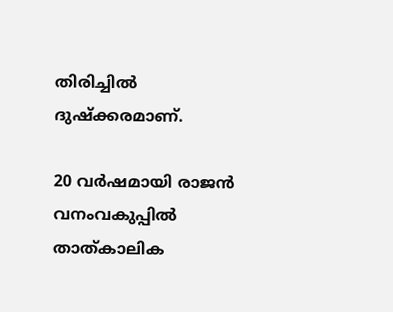തിരിച്ചില്‍ ദുഷ്‌ക്കരമാണ്.

20 വര്‍ഷമായി രാജന്‍ വനംവകുപ്പില്‍ താത്കാലിക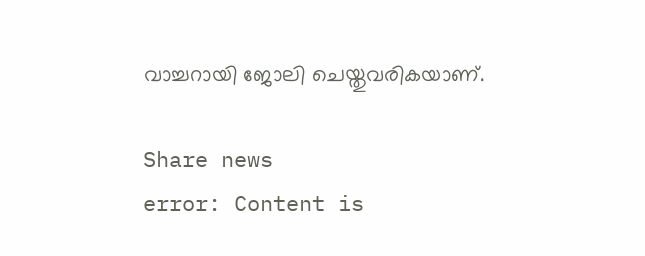വാച്ചറായി ജോലി ചെയ്തുവരികയാണ്.

Share news
error: Content is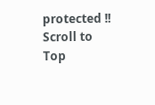protected !!
Scroll to Top